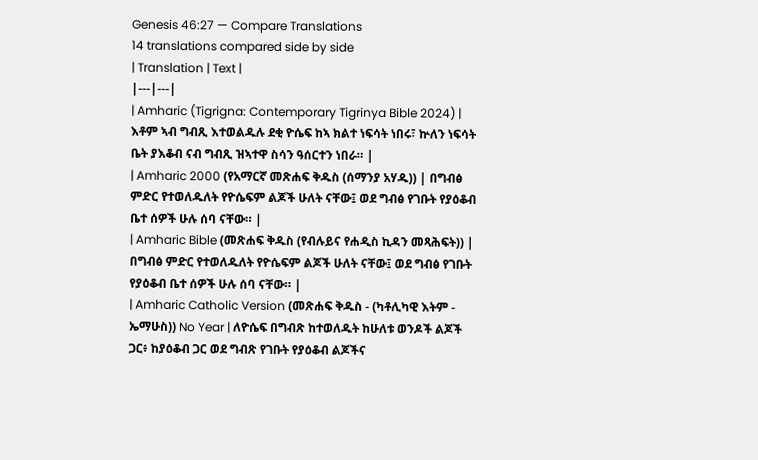Genesis 46:27 — Compare Translations
14 translations compared side by side
| Translation | Text |
|---|---|
| Amharic (Tigrigna: Contemporary Tigrinya Bible 2024) | እቶም ኣብ ግብጺ እተወልዱሉ ደቂ ዮሴፍ ከኣ ክልተ ነፍሳት ነበሩ፣ ኵለን ነፍሳት ቤት ያእቆብ ናብ ግብጺ ዝኣተዋ ስሳን ዓሰርተን ነበራ። |
| Amharic 2000 (የአማርኛ መጽሐፍ ቅዱስ (ሰማንያ አሃዱ)) | በግብፅ ምድር የተወለዱለት የዮሴፍም ልጆች ሁለት ናቸው፤ ወደ ግብፅ የገቡት የያዕቆብ ቤተ ሰዎች ሁሉ ሰባ ናቸው። |
| Amharic Bible (መጽሐፍ ቅዱስ (የብሉይና የሐዲስ ኪዳን መጻሕፍት)) | በግብፅ ምድር የተወለዱለት የዮሴፍም ልጆች ሁለት ናቸው፤ ወደ ግብፅ የገቡት የያዕቆብ ቤተ ሰዎች ሁሉ ሰባ ናቸው። |
| Amharic Catholic Version (መጽሐፍ ቅዱስ - (ካቶሊካዊ እትም - ኤማሁስ)) No Year | ለዮሴፍ በግብጽ ከተወለዱት ከሁለቱ ወንዶች ልጆች ጋር፥ ከያዕቆብ ጋር ወደ ግብጽ የገቡት የያዕቆብ ልጆችና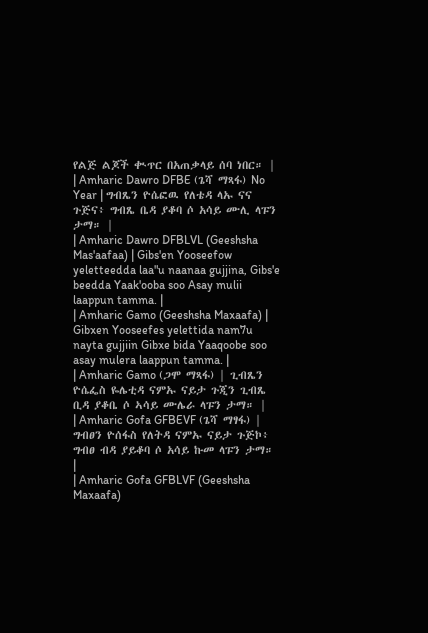የልጅ ልጆች ቊጥር በአጠቃላይ ሰባ ነበር። |
| Amharic Dawro DFBE (ጌሻ ማጻፋ) No Year | ግብጼን ዮሴፎዉ የለቴዳ ላኡ ናና ጉጅና፥ ግብጼ ቤዳ ያቆባ ሶ አሳይ ሙሊ ላፑን ታማ። |
| Amharic Dawro DFBLVL (Geeshsha Mas'aafaa) | Gibs'en Yooseefow yeletteedda laa"u naanaa gujjina, Gibs'e beedda Yaak'ooba soo Asay mulii laappun tamma. |
| Amharic Gamo (Geeshsha Maxaafa) | Gibxen Yooseefes yelettida nam7u nayta gujjiin Gibxe bida Yaaqoobe soo asay mulera laappun tamma. |
| Amharic Gamo (ጋሞ ማጻፋ) | ጊብጼን ዮሴፌስ ዬሌቲዳ ናምኡ ናይታ ጉጂን ጊብጼ ቢዳ ያቆቤ ሶ ኣሳይ ሙሌራ ላፑን ታማ። |
| Amharic Gofa GFBEVF (ጌሻ ማፃፋ) | ግብፀን ዮሰፋስ የለትዳ ናምኡ ናይታ ጉጅኮ፥ ግብፀ ብዳ ያይቆባ ሶ አሳይ ኩመ ላፑን ታማ። |
| Amharic Gofa GFBLVF (Geeshsha Maxaafa)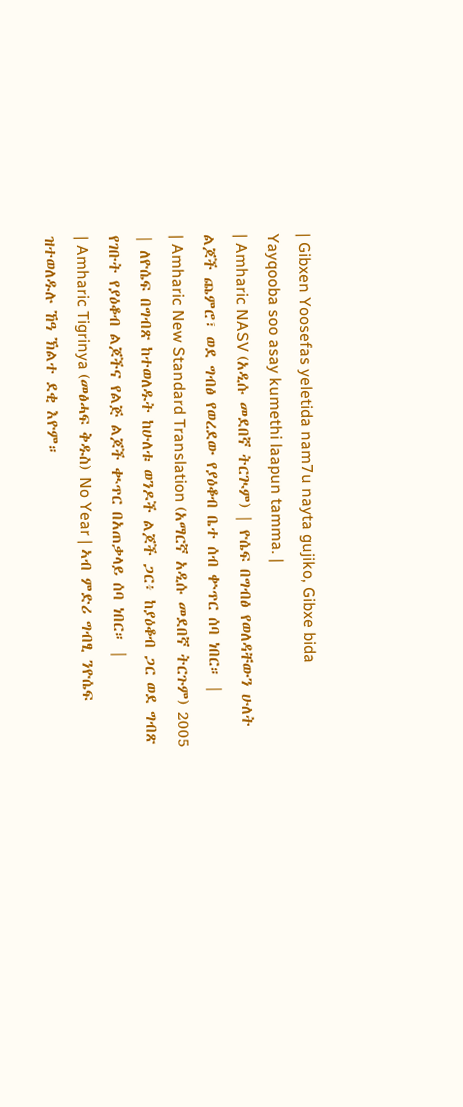| Gibxen Yoosefas yeletida nam7u nayta gujiko, Gibxe bida Yayqooba soo asay kumethi laapun tamma. |
| Amharic NASV (አዲሱ መደበኛ ትርጒም) | ዮሴፍ በግብፅ የወለዳቸውን ሁለት ልጆች ጨምሮ፣ ወደ ግብፅ የወረደው የያዕቆብ ቤተ ሰብ ቍጥር ሰባ ነበር። |
| Amharic New Standard Translation (አማርኛ አዲሱ መደበኛ ትርጉም) 2005 | ለዮሴፍ በግብጽ ከተወለዱት ከሁለቱ ወንዶች ልጆች ጋር፥ ከያዕቆብ ጋር ወደ ግብጽ የገቡት የያዕቆብ ልጆችና የልጅ ልጆች ቊጥር በአጠቃላይ ሰባ ነበር። |
| Amharic Tigrinya (መፅሓፍ ቅዱስ) No Year | ኣብ ምድሪ ግብፂ ንዮሴፍ ዝተወለዱሉ ኸዓ ኽልተ ደቂ እዮም።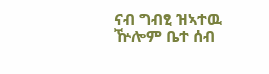ናብ ግብፂ ዝኣተዉ ዅሎም ቤተ ሰብ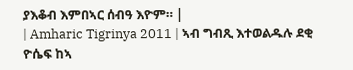ያእቆብ እምበኣር ሰብዓ እዮም። |
| Amharic Tigrinya 2011 | ኣብ ግብጺ እተወልዱሉ ደቂ ዮሴፍ ከኣ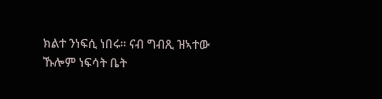ክልተ ንነፍሲ ነበሩ። ናብ ግብጺ ዝኣተው ኹሎም ነፍሳት ቤት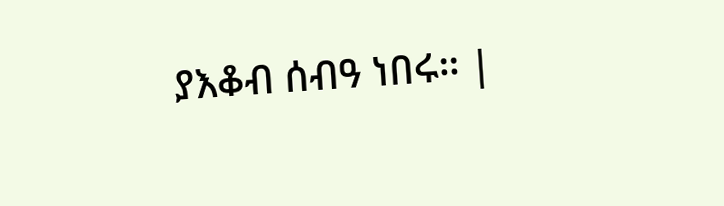ያእቆብ ሰብዓ ነበሩ። |